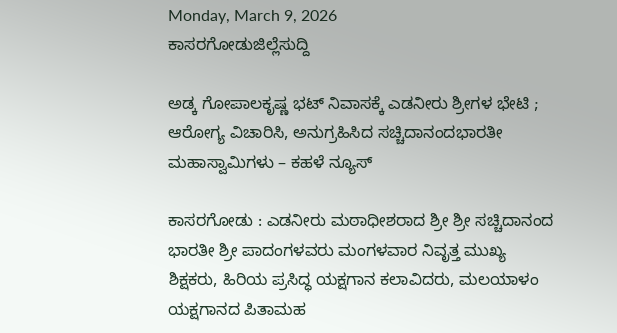Monday, March 9, 2026
ಕಾಸರಗೋಡುಜಿಲ್ಲೆಸುದ್ದಿ

ಅಡ್ಕ ಗೋಪಾಲಕೃಷ್ಣ ಭಟ್ ನಿವಾಸಕ್ಕೆ ಎಡನೀರು ಶ್ರೀಗಳ ಭೇಟಿ ; ಆರೋಗ್ಯ ವಿಚಾರಿಸಿ, ಅನುಗ್ರಹಿಸಿದ ಸಚ್ಚಿದಾನಂದಭಾರತೀ ಮಹಾಸ್ವಾಮಿಗಳು – ಕಹಳೆ ನ್ಯೂಸ್

ಕಾಸರಗೋಡು : ಎಡನೀರು ಮಠಾಧೀಶರಾದ ಶ್ರೀ ಶ್ರೀ ಸಚ್ಚಿದಾನಂದ ಭಾರತೀ ಶ್ರೀ ಪಾದಂಗಳವರು ಮಂಗಳವಾರ ನಿವೃತ್ತ ಮುಖ್ಯ ಶಿಕ್ಷಕರು, ಹಿರಿಯ ಪ್ರಸಿದ್ಧ ಯಕ್ಷಗಾನ ಕಲಾವಿದರು, ಮಲಯಾಳಂ ಯಕ್ಷಗಾನದ ಪಿತಾಮಹ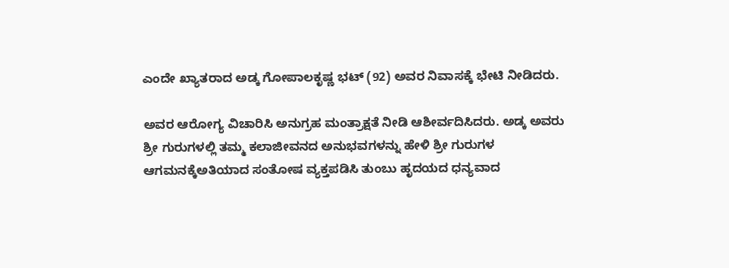ಎಂದೇ ಖ್ಯಾತರಾದ ಅಡ್ಕ ಗೋಪಾಲಕೃಷ್ಣ ಭಟ್ (92) ಅವರ ನಿವಾಸಕ್ಕೆ ಭೇಟಿ ನೀಡಿದರು.

ಅವರ ಆರೋಗ್ಯ ವಿಚಾರಿಸಿ ಅನುಗ್ರಹ ಮಂತ್ರಾಕ್ಷತೆ ನೀಡಿ ಆಶೀರ್ವದಿಸಿದರು. ಅಡ್ಕ ಅವರು ಶ್ರೀ ಗುರುಗಳಲ್ಲಿ ತಮ್ಮ ಕಲಾಜೀವನದ ಅನುಭವಗಳನ್ನು ಹೇಳಿ ಶ್ರೀ ಗುರುಗಳ ಆಗಮನಕ್ಕೆಅತಿಯಾದ ಸಂತೋಷ ವ್ಯಕ್ತಪಡಿಸಿ ತುಂಬು ಹೃದಯದ ಧನ್ಯವಾದ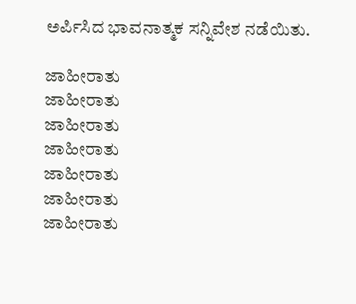ಅರ್ಪಿಸಿದ ಭಾವನಾತ್ಮಕ ಸನ್ನಿವೇಶ ನಡೆಯಿತು.

ಜಾಹೀರಾತು
ಜಾಹೀರಾತು
ಜಾಹೀರಾತು
ಜಾಹೀರಾತು
ಜಾಹೀರಾತು
ಜಾಹೀರಾತು
ಜಾಹೀರಾತು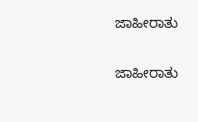ಜಾಹೀರಾತು

ಜಾಹೀರಾತು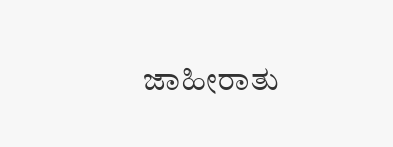ಜಾಹೀರಾತು